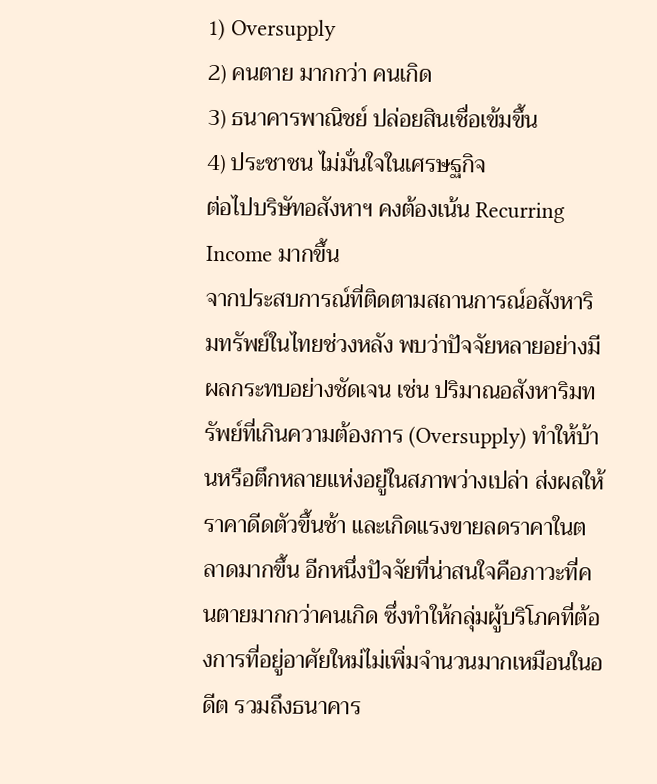1) Oversupply
2) คนตาย มากกว่า คนเกิด
3) ธนาคารพาณิชย์ ปล่อยสินเชื่อเข้มขึ้น
4) ประชาชน ไม่มั่นใจในเศรษฐกิจ
ต่อไปบริษัทอสังหาฯ คงต้องเน้น Recurring Income มากขึ้น
จากประสบการณ์ที่ติดตามสถานการณ์อสังหาริมทรัพย์ในไทยช่วงหลัง พบว่าปัจจัยหลายอย่างมีผลกระทบอย่างชัดเจน เช่น ปริมาณอสังหาริมทรัพย์ที่เกินความต้องการ (Oversupply) ทำให้บ้านหรือตึกหลายแห่งอยู่ในสภาพว่างเปล่า ส่งผลให้ราคาดีดตัวขึ้นช้า และเกิดแรงขายลดราคาในตลาดมากขึ้น อีกหนึ่งปัจจัยที่น่าสนใจคือภาวะที่คนตายมากกว่าคนเกิด ซึ่งทำให้กลุ่มผู้บริโภคที่ต้องการที่อยู่อาศัยใหม่ไม่เพิ่มจำนวนมากเหมือนในอดีต รวมถึงธนาคาร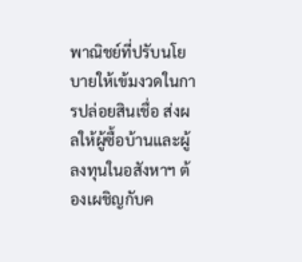พาณิชย์ที่ปรับนโยบายให้เข้มงวดในการปล่อยสินเชื่อ ส่งผลให้ผู้ซื้อบ้านและผู้ลงทุนในอสังหาฯ ต้องเผชิญกับค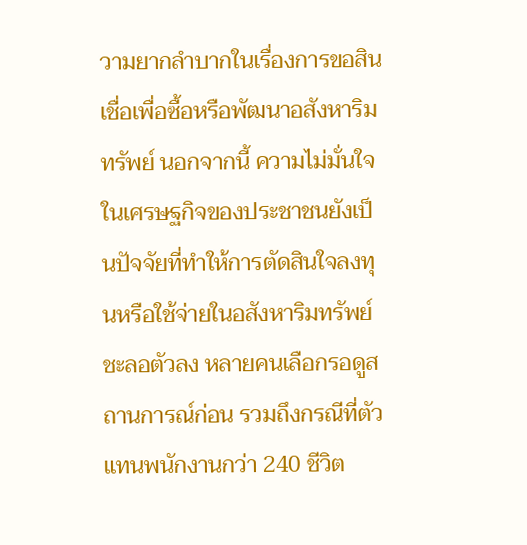วามยากลำบากในเรื่องการขอสินเชื่อเพื่อซื้อหรือพัฒนาอสังหาริมทรัพย์ นอกจากนี้ ความไม่มั่นใจในเศรษฐกิจของประชาชนยังเป็นปัจจัยที่ทำให้การตัดสินใจลงทุนหรือใช้จ่ายในอสังหาริมทรัพย์ชะลอตัวลง หลายคนเลือกรอดูสถานการณ์ก่อน รวมถึงกรณีที่ตัวแทนพนักงานกว่า 240 ชีวิต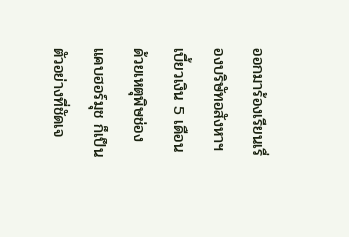ออกมาร้องเรียนเรื่องบริษัทอสังหาฯ เบี้ยวเงิน 5 เดือน ด้วยเหตุพิษช่องแคบฮอร์มุช ก็เป็นตัวอย่างที่ชัดเจ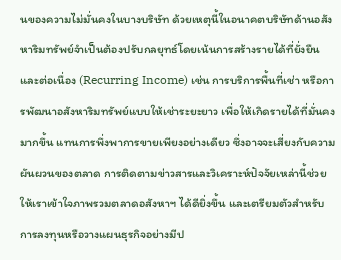นของความไม่มั่นคงในบางบริษัท ด้วยเหตุนี้ในอนาคตบริษัทด้านอสังหาริมทรัพย์จำเป็นต้องปรับกลยุทธ์โดยเน้นการสร้างรายได้ที่ยั่งยืนและต่อเนื่อง (Recurring Income) เช่น การบริการพื้นที่เช่า หรือการพัฒนาอสังหาริมทรัพย์แบบให้เช่าระยะยาว เพื่อให้เกิดรายได้ที่มั่นคงมากขึ้น แทนการพึ่งพาการขายเพียงอย่างเดียว ซึ่งอาจจะเสี่ยงกับความผันผวนของตลาด การติดตามข่าวสารและวิเคราะห์ปัจจัยเหล่านี้ช่วยให้เราเข้าใจภาพรวมตลาดอสังหาฯ ได้ดียิ่งขึ้น และเตรียมตัวสำหรับการลงทุนหรือวางแผนธุรกิจอย่างมีป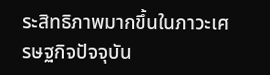ระสิทธิภาพมากขึ้นในภาวะเศรษฐกิจปัจจุบัน